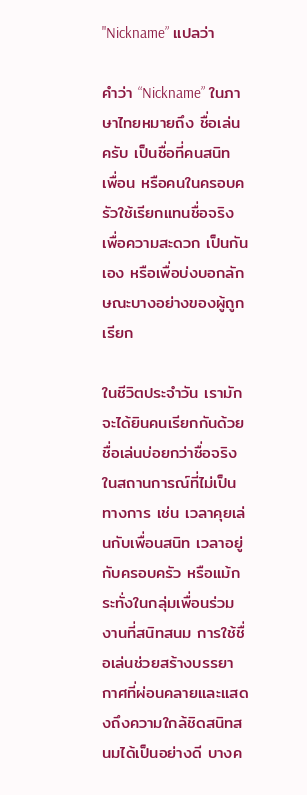"Nickname” แปลว่า

คำว่า “Nickname” ในภาษาไทยหมายถึง ชื่อเล่น ครับ เป็นชื่อที่คนสนิท เพื่อน หรือคนในครอบครัวใช้เรียกแทนชื่อจริง เพื่อความสะดวก เป็นกันเอง หรือเพื่อบ่งบอกลักษณะบางอย่างของผู้ถูกเรียก

ในชีวิตประจำวัน เรามักจะได้ยินคนเรียกกันด้วยชื่อเล่นบ่อยกว่าชื่อจริงในสถานการณ์ที่ไม่เป็นทางการ เช่น เวลาคุยเล่นกับเพื่อนสนิท เวลาอยู่กับครอบครัว หรือแม้กระทั่งในกลุ่มเพื่อนร่วมงานที่สนิทสนม การใช้ชื่อเล่นช่วยสร้างบรรยากาศที่ผ่อนคลายและแสดงถึงความใกล้ชิดสนิทสนมได้เป็นอย่างดี บางค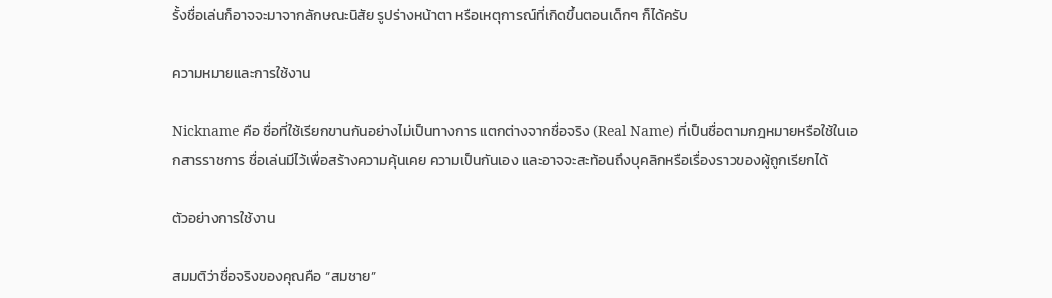รั้งชื่อเล่นก็อาจจะมาจากลักษณะนิสัย รูปร่างหน้าตา หรือเหตุการณ์ที่เกิดขึ้นตอนเด็กๆ ก็ได้ครับ

ความหมายและการใช้งาน

Nickname คือ ชื่อที่ใช้เรียกขานกันอย่างไม่เป็นทางการ แตกต่างจากชื่อจริง (Real Name) ที่เป็นชื่อตามกฎหมายหรือใช้ในเอกสารราชการ ชื่อเล่นมีไว้เพื่อสร้างความคุ้นเคย ความเป็นกันเอง และอาจจะสะท้อนถึงบุคลิกหรือเรื่องราวของผู้ถูกเรียกได้

ตัวอย่างการใช้งาน

สมมติว่าชื่อจริงของคุณคือ “สมชาย”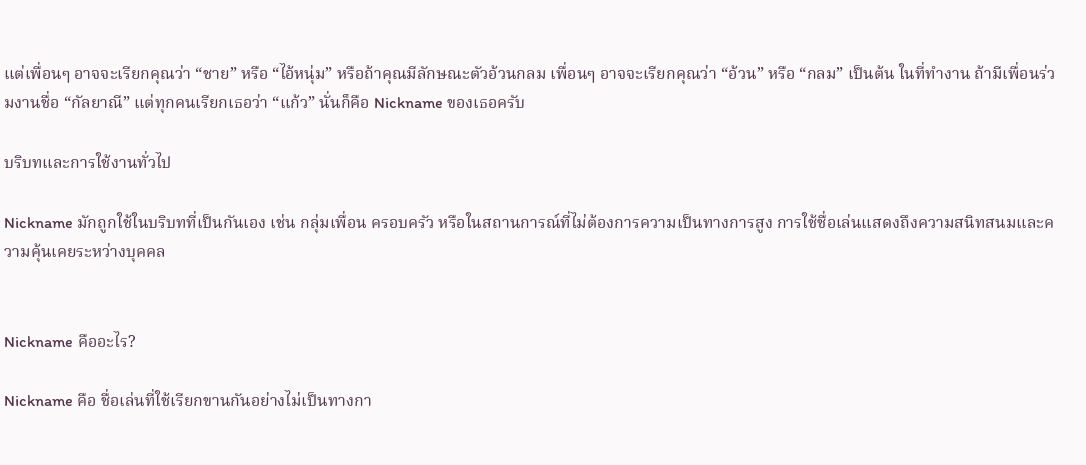แต่เพื่อนๆ อาจจะเรียกคุณว่า “ชาย” หรือ “ไอ้หนุ่ม” หรือถ้าคุณมีลักษณะตัวอ้วนกลม เพื่อนๆ อาจจะเรียกคุณว่า “อ้วน” หรือ “กลม” เป็นต้น ในที่ทำงาน ถ้ามีเพื่อนร่วมงานชื่อ “กัลยาณี” แต่ทุกคนเรียกเธอว่า “แก้ว” นั่นก็คือ Nickname ของเธอครับ

บริบทและการใช้งานทั่วไป

Nickname มักถูกใช้ในบริบทที่เป็นกันเอง เช่น กลุ่มเพื่อน ครอบครัว หรือในสถานการณ์ที่ไม่ต้องการความเป็นทางการสูง การใช้ชื่อเล่นแสดงถึงความสนิทสนมและความคุ้นเคยระหว่างบุคคล


Nickname คืออะไร?

Nickname คือ ชื่อเล่นที่ใช้เรียกขานกันอย่างไม่เป็นทางกา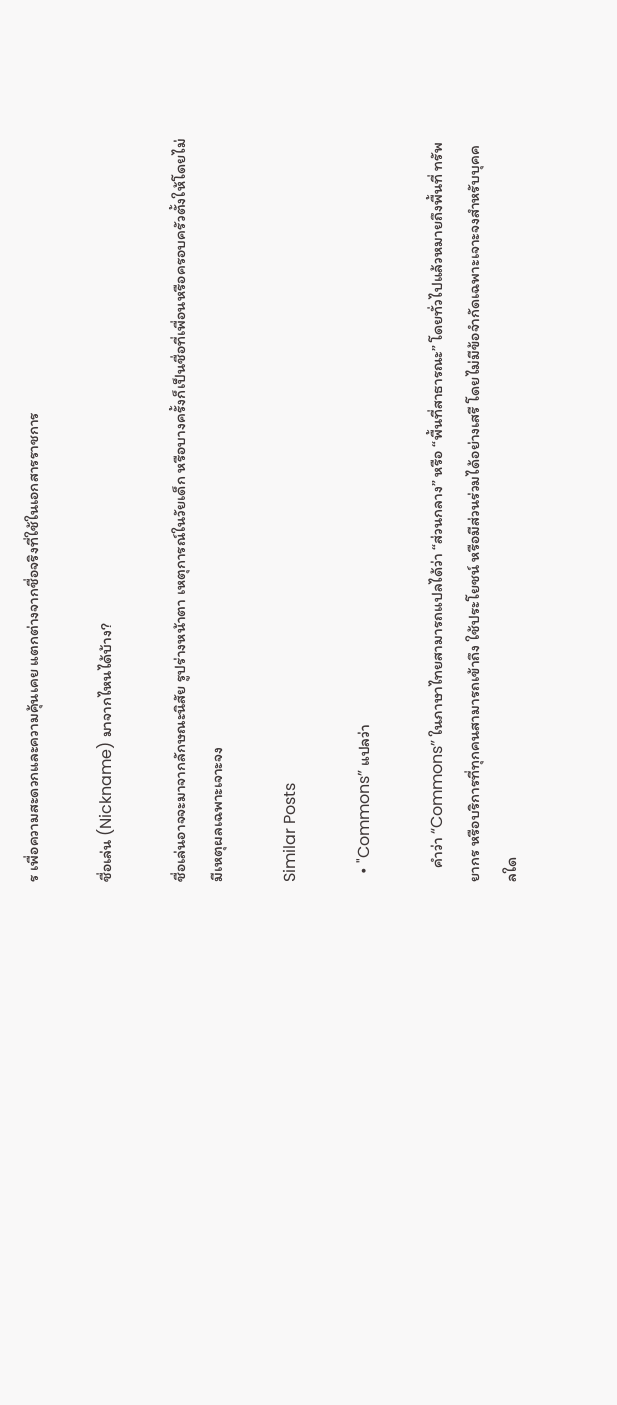ร เพื่อความสะดวกและความคุ้นเคย แตกต่างจากชื่อจริงที่ใช้ในเอกสารราชการ

ชื่อเล่น (Nickname) มาจากไหนได้บ้าง?

ชื่อเล่นอาจจะมาจากลักษณะนิสัย รูปร่างหน้าตา เหตุการณ์ในวัยเด็ก หรือบางครั้งก็เป็นชื่อที่เพื่อนหรือครอบครัวตั้งให้โดยไม่มีเหตุผลเฉพาะเจาะจง

Similar Posts

  • "Commons” แปลว่า

    คำว่า “Commons” ในภาษาไทยสามารถแปลได้ว่า “ส่วนกลาง” หรือ “พื้นที่สาธารณะ” โดยทั่วไปแล้วหมายถึงพื้นที่ ทรัพยากร หรือบริการที่ทุกคนสามารถเข้าถึง ใช้ประโยชน์ หรือมีส่วนร่วมได้อย่างเสรี โดยไม่มีข้อจำกัดเฉพาะเจาะจงสำหรับบุคคลใด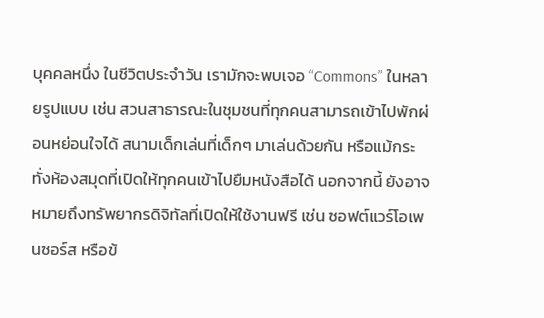บุคคลหนึ่ง ในชีวิตประจำวัน เรามักจะพบเจอ “Commons” ในหลายรูปแบบ เช่น สวนสาธารณะในชุมชนที่ทุกคนสามารถเข้าไปพักผ่อนหย่อนใจได้ สนามเด็กเล่นที่เด็กๆ มาเล่นด้วยกัน หรือแม้กระทั่งห้องสมุดที่เปิดให้ทุกคนเข้าไปยืมหนังสือได้ นอกจากนี้ ยังอาจหมายถึงทรัพยากรดิจิทัลที่เปิดให้ใช้งานฟรี เช่น ซอฟต์แวร์โอเพนซอร์ส หรือข้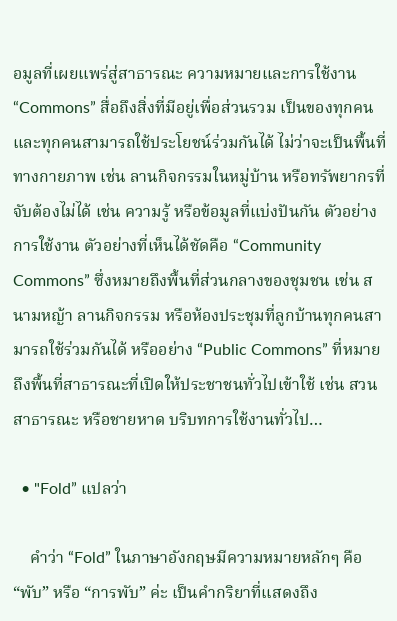อมูลที่เผยแพร่สู่สาธารณะ ความหมายและการใช้งาน “Commons” สื่อถึงสิ่งที่มีอยู่เพื่อส่วนรวม เป็นของทุกคน และทุกคนสามารถใช้ประโยชน์ร่วมกันได้ ไม่ว่าจะเป็นพื้นที่ทางกายภาพ เช่น ลานกิจกรรมในหมู่บ้าน หรือทรัพยากรที่จับต้องไม่ได้ เช่น ความรู้ หรือข้อมูลที่แบ่งปันกัน ตัวอย่างการใช้งาน ตัวอย่างที่เห็นได้ชัดคือ “Community Commons” ซึ่งหมายถึงพื้นที่ส่วนกลางของชุมชน เช่น สนามหญ้า ลานกิจกรรม หรือห้องประชุมที่ลูกบ้านทุกคนสามารถใช้ร่วมกันได้ หรืออย่าง “Public Commons” ที่หมายถึงพื้นที่สาธารณะที่เปิดให้ประชาชนทั่วไปเข้าใช้ เช่น สวนสาธารณะ หรือชายหาด บริบทการใช้งานทั่วไป…

  • "Fold” แปลว่า

    คำว่า “Fold” ในภาษาอังกฤษมีความหมายหลักๆ คือ “พับ” หรือ “การพับ” ค่ะ เป็นคำกริยาที่แสดงถึง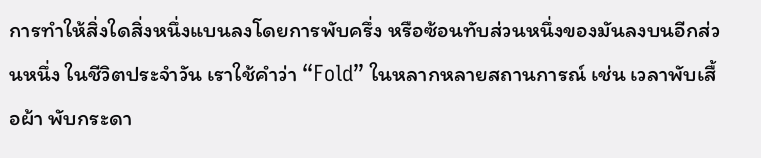การทำให้สิ่งใดสิ่งหนึ่งแบนลงโดยการพับครึ่ง หรือซ้อนทับส่วนหนึ่งของมันลงบนอีกส่วนหนึ่ง ในชีวิตประจำวัน เราใช้คำว่า “Fold” ในหลากหลายสถานการณ์ เช่น เวลาพับเสื้อผ้า พับกระดา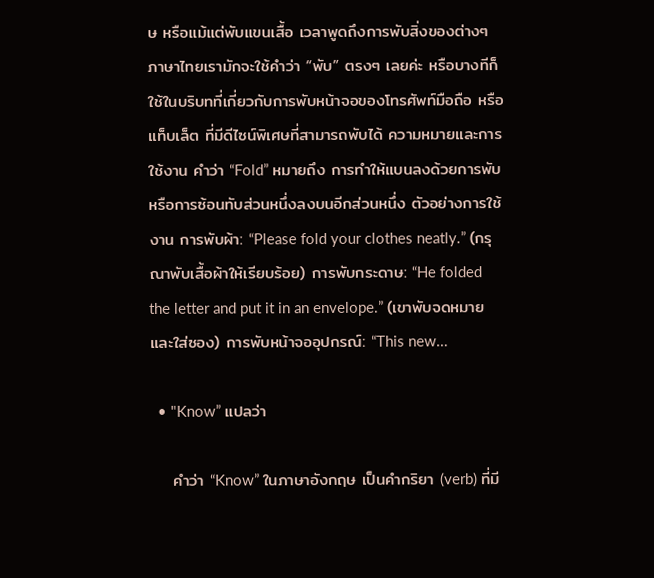ษ หรือแม้แต่พับแขนเสื้อ เวลาพูดถึงการพับสิ่งของต่างๆ ภาษาไทยเรามักจะใช้คำว่า “พับ” ตรงๆ เลยค่ะ หรือบางทีก็ใช้ในบริบทที่เกี่ยวกับการพับหน้าจอของโทรศัพท์มือถือ หรือแท็บเล็ต ที่มีดีไซน์พิเศษที่สามารถพับได้ ความหมายและการใช้งาน คำว่า “Fold” หมายถึง การทำให้แบนลงด้วยการพับ หรือการซ้อนทับส่วนหนึ่งลงบนอีกส่วนหนึ่ง ตัวอย่างการใช้งาน การพับผ้า: “Please fold your clothes neatly.” (กรุณาพับเสื้อผ้าให้เรียบร้อย) การพับกระดาษ: “He folded the letter and put it in an envelope.” (เขาพับจดหมายและใส่ซอง) การพับหน้าจออุปกรณ์: “This new…

  • "Know” แปลว่า

    คำว่า “Know” ในภาษาอังกฤษ เป็นคำกริยา (verb) ที่มี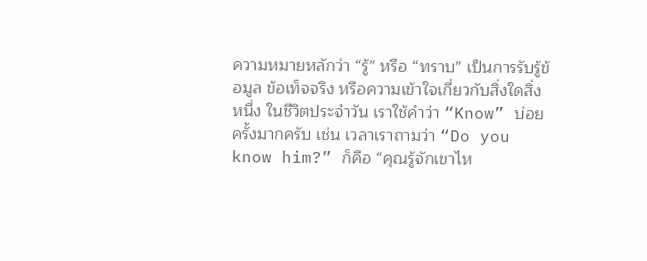ความหมายหลักว่า “รู้” หรือ “ทราบ” เป็นการรับรู้ข้อมูล ข้อเท็จจริง หรือความเข้าใจเกี่ยวกับสิ่งใดสิ่งหนึ่ง ในชีวิตประจำวัน เราใช้คำว่า “Know” บ่อยครั้งมากครับ เช่น เวลาเราถามว่า “Do you know him?” ก็คือ “คุณรู้จักเขาไห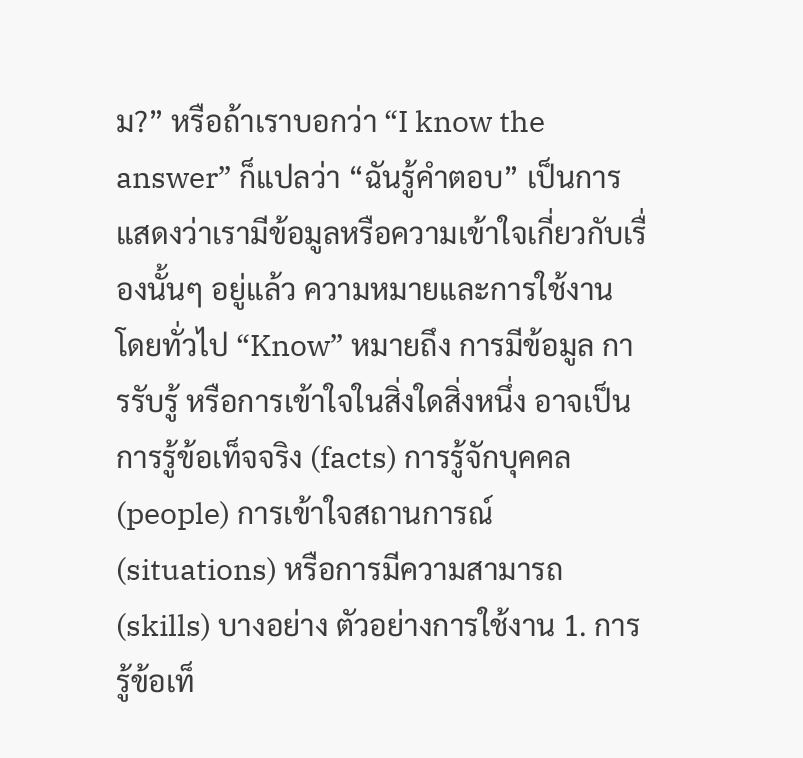ม?” หรือถ้าเราบอกว่า “I know the answer” ก็แปลว่า “ฉันรู้คำตอบ” เป็นการแสดงว่าเรามีข้อมูลหรือความเข้าใจเกี่ยวกับเรื่องนั้นๆ อยู่แล้ว ความหมายและการใช้งาน โดยทั่วไป “Know” หมายถึง การมีข้อมูล การรับรู้ หรือการเข้าใจในสิ่งใดสิ่งหนึ่ง อาจเป็นการรู้ข้อเท็จจริง (facts) การรู้จักบุคคล (people) การเข้าใจสถานการณ์ (situations) หรือการมีความสามารถ (skills) บางอย่าง ตัวอย่างการใช้งาน 1. การรู้ข้อเท็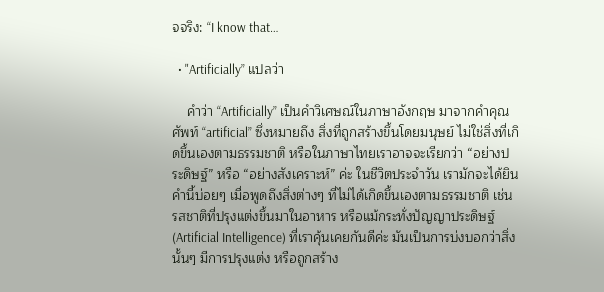จจริง: “I know that…

  • "Artificially” แปลว่า

    คำว่า “Artificially” เป็นคำวิเศษณ์ในภาษาอังกฤษ มาจากคำคุณศัพท์ “artificial” ซึ่งหมายถึง สิ่งที่ถูกสร้างขึ้นโดยมนุษย์ ไม่ใช่สิ่งที่เกิดขึ้นเองตามธรรมชาติ หรือในภาษาไทยเราอาจจะเรียกว่า “อย่างประดิษฐ์” หรือ “อย่างสังเคราะห์” ค่ะ ในชีวิตประจำวัน เรามักจะได้ยินคำนี้บ่อยๆ เมื่อพูดถึงสิ่งต่างๆ ที่ไม่ได้เกิดขึ้นเองตามธรรมชาติ เช่น รสชาติที่ปรุงแต่งขึ้นมาในอาหาร หรือแม้กระทั่งปัญญาประดิษฐ์ (Artificial Intelligence) ที่เราคุ้นเคยกันดีค่ะ มันเป็นการบ่งบอกว่าสิ่งนั้นๆ มีการปรุงแต่ง หรือถูกสร้าง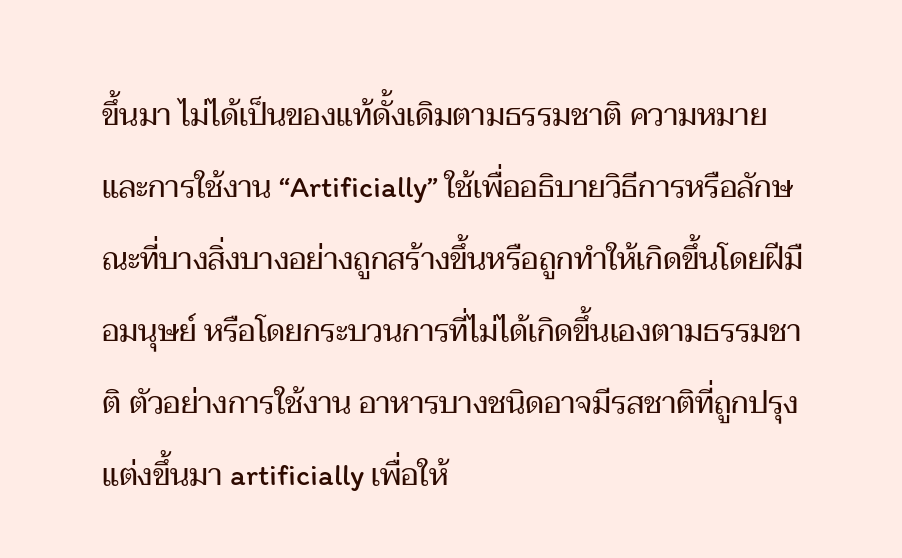ขึ้นมา ไม่ได้เป็นของแท้ดั้งเดิมตามธรรมชาติ ความหมายและการใช้งาน “Artificially” ใช้เพื่ออธิบายวิธีการหรือลักษณะที่บางสิ่งบางอย่างถูกสร้างขึ้นหรือถูกทำให้เกิดขึ้นโดยฝีมือมนุษย์ หรือโดยกระบวนการที่ไม่ได้เกิดขึ้นเองตามธรรมชาติ ตัวอย่างการใช้งาน อาหารบางชนิดอาจมีรสชาติที่ถูกปรุงแต่งขึ้นมา artificially เพื่อให้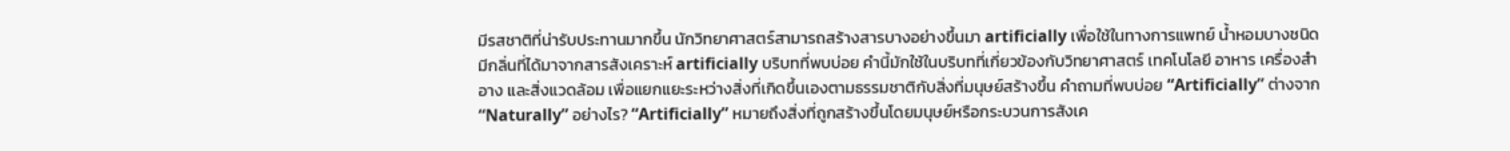มีรสชาติที่น่ารับประทานมากขึ้น นักวิทยาศาสตร์สามารถสร้างสารบางอย่างขึ้นมา artificially เพื่อใช้ในทางการแพทย์ น้ำหอมบางชนิดมีกลิ่นที่ได้มาจากสารสังเคราะห์ artificially บริบทที่พบบ่อย คำนี้มักใช้ในบริบทที่เกี่ยวข้องกับวิทยาศาสตร์ เทคโนโลยี อาหาร เครื่องสำอาง และสิ่งแวดล้อม เพื่อแยกแยะระหว่างสิ่งที่เกิดขึ้นเองตามธรรมชาติกับสิ่งที่มนุษย์สร้างขึ้น คำถามที่พบบ่อย “Artificially” ต่างจาก “Naturally” อย่างไร? “Artificially” หมายถึงสิ่งที่ถูกสร้างขึ้นโดยมนุษย์หรือกระบวนการสังเค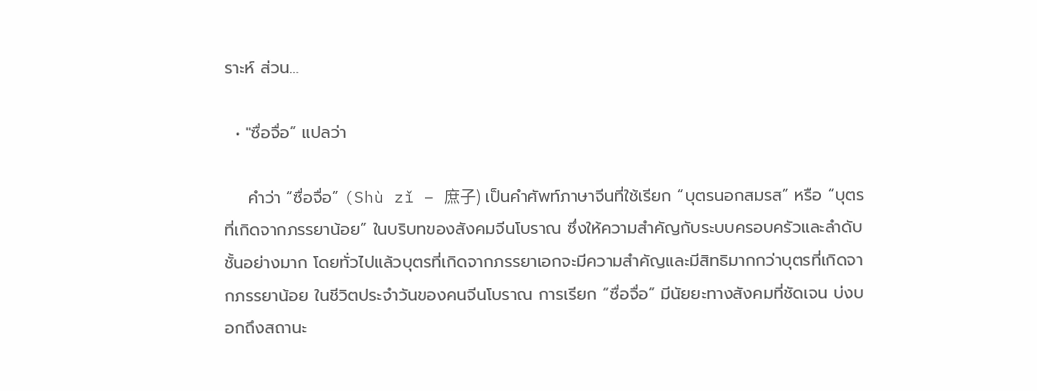ราะห์ ส่วน…

  • "ซื่อจื่อ” แปลว่า

    คำว่า “ซื่อจื่อ” (Shù zǐ – 庶子) เป็นคำศัพท์ภาษาจีนที่ใช้เรียก “บุตรนอกสมรส” หรือ “บุตรที่เกิดจากภรรยาน้อย” ในบริบทของสังคมจีนโบราณ ซึ่งให้ความสำคัญกับระบบครอบครัวและลำดับชั้นอย่างมาก โดยทั่วไปแล้วบุตรที่เกิดจากภรรยาเอกจะมีความสำคัญและมีสิทธิมากกว่าบุตรที่เกิดจากภรรยาน้อย ในชีวิตประจำวันของคนจีนโบราณ การเรียก “ซื่อจื่อ” มีนัยยะทางสังคมที่ชัดเจน บ่งบอกถึงสถานะ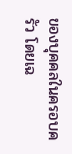ของบุคคลในครอบครัว โดยเฉ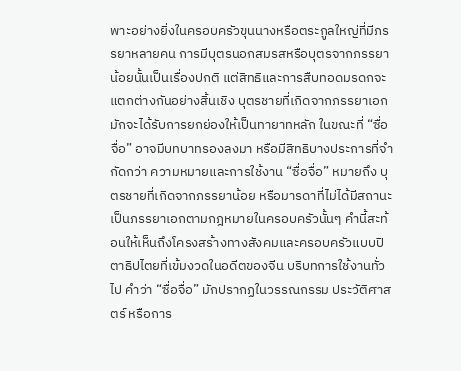พาะอย่างยิ่งในครอบครัวขุนนางหรือตระกูลใหญ่ที่มีภรรยาหลายคน การมีบุตรนอกสมรสหรือบุตรจากภรรยาน้อยนั้นเป็นเรื่องปกติ แต่สิทธิและการสืบทอดมรดกจะแตกต่างกันอย่างสิ้นเชิง บุตรชายที่เกิดจากภรรยาเอกมักจะได้รับการยกย่องให้เป็นทายาทหลัก ในขณะที่ “ซื่อจื่อ” อาจมีบทบาทรองลงมา หรือมีสิทธิบางประการที่จำกัดกว่า ความหมายและการใช้งาน “ซื่อจื่อ” หมายถึง บุตรชายที่เกิดจากภรรยาน้อย หรือมารดาที่ไม่ได้มีสถานะเป็นภรรยาเอกตามกฎหมายในครอบครัวนั้นๆ คำนี้สะท้อนให้เห็นถึงโครงสร้างทางสังคมและครอบครัวแบบปิตาธิปไตยที่เข้มงวดในอดีตของจีน บริบทการใช้งานทั่วไป คำว่า “ซื่อจื่อ” มักปรากฏในวรรณกรรม ประวัติศาสตร์ หรือการ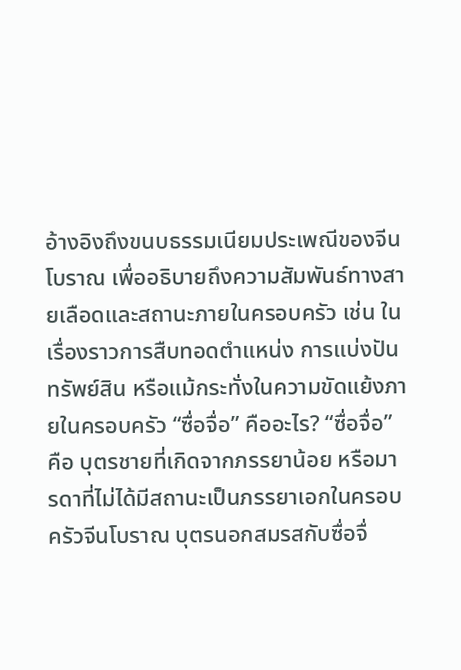อ้างอิงถึงขนบธรรมเนียมประเพณีของจีนโบราณ เพื่ออธิบายถึงความสัมพันธ์ทางสายเลือดและสถานะภายในครอบครัว เช่น ในเรื่องราวการสืบทอดตำแหน่ง การแบ่งปันทรัพย์สิน หรือแม้กระทั่งในความขัดแย้งภายในครอบครัว “ซื่อจื่อ” คืออะไร? “ซื่อจื่อ” คือ บุตรชายที่เกิดจากภรรยาน้อย หรือมารดาที่ไม่ได้มีสถานะเป็นภรรยาเอกในครอบครัวจีนโบราณ บุตรนอกสมรสกับซื่อจื่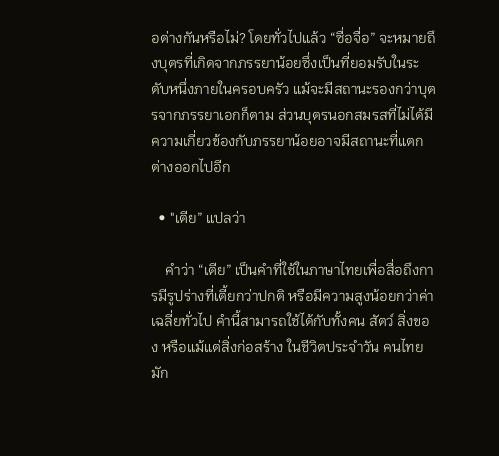อต่างกันหรือไม่? โดยทั่วไปแล้ว “ซื่อจื่อ” จะหมายถึงบุตรที่เกิดจากภรรยาน้อยซึ่งเป็นที่ยอมรับในระดับหนึ่งภายในครอบครัว แม้จะมีสถานะรองกว่าบุตรจากภรรยาเอกก็ตาม ส่วนบุตรนอกสมรสที่ไม่ได้มีความเกี่ยวข้องกับภรรยาน้อยอาจมีสถานะที่แตกต่างออกไปอีก

  • "เตีย” แปลว่า

    คำว่า “เตีย” เป็นคำที่ใช้ในภาษาไทยเพื่อสื่อถึงการมีรูปร่างที่เตี้ยกว่าปกติ หรือมีความสูงน้อยกว่าค่าเฉลี่ยทั่วไป คำนี้สามารถใช้ได้กับทั้งคน สัตว์ สิ่งของ หรือแม้แต่สิ่งก่อสร้าง ในชีวิตประจำวัน คนไทยมัก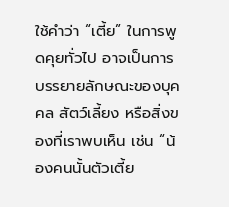ใช้คำว่า “เตี้ย” ในการพูดคุยทั่วไป อาจเป็นการบรรยายลักษณะของบุคคล สัตว์เลี้ยง หรือสิ่งของที่เราพบเห็น เช่น “น้องคนนั้นตัวเตี้ย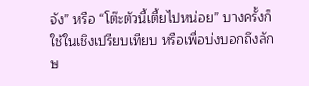จัง” หรือ “โต๊ะตัวนี้เตี้ยไปหน่อย” บางครั้งก็ใช้ในเชิงเปรียบเทียบ หรือเพื่อบ่งบอกถึงลักษ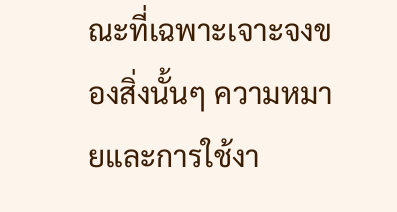ณะที่เฉพาะเจาะจงของสิ่งนั้นๆ ความหมายและการใช้งา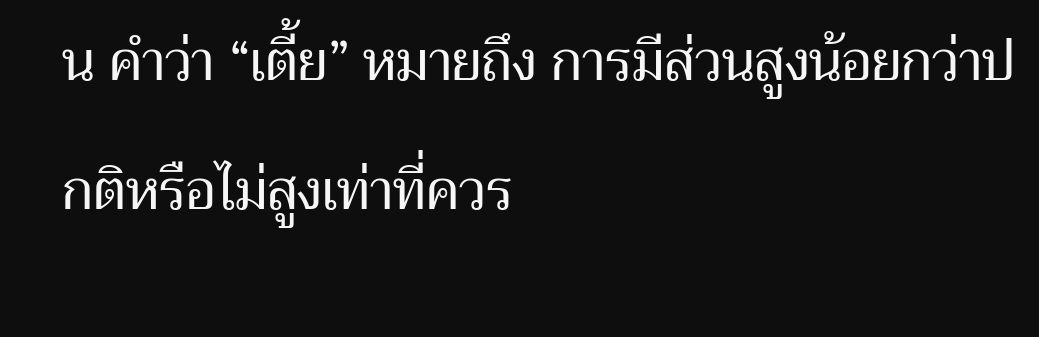น คำว่า “เตี้ย” หมายถึง การมีส่วนสูงน้อยกว่าปกติหรือไม่สูงเท่าที่ควร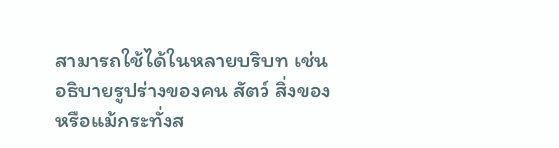สามารถใช้ได้ในหลายบริบท เช่น อธิบายรูปร่างของคน สัตว์ สิ่งของ หรือแม้กระทั่งส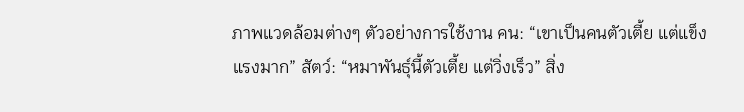ภาพแวดล้อมต่างๆ ตัวอย่างการใช้งาน คน: “เขาเป็นคนตัวเตี้ย แต่แข็งแรงมาก” สัตว์: “หมาพันธุ์นี้ตัวเตี้ย แต่วิ่งเร็ว” สิ่ง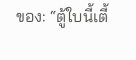ของ: “ตู้ใบนี้เตี้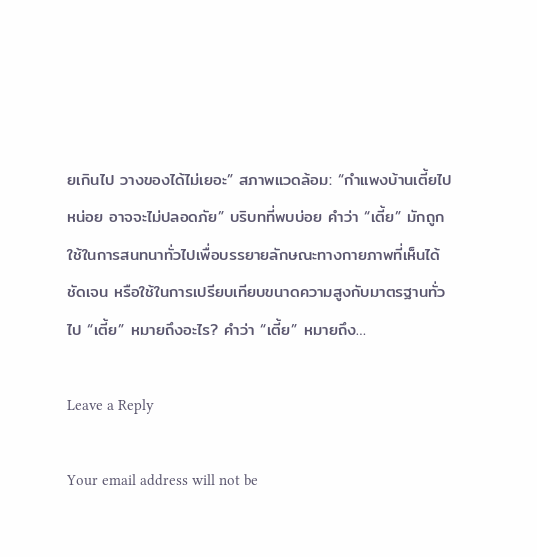ยเกินไป วางของได้ไม่เยอะ” สภาพแวดล้อม: “กำแพงบ้านเตี้ยไปหน่อย อาจจะไม่ปลอดภัย” บริบทที่พบบ่อย คำว่า “เตี้ย” มักถูกใช้ในการสนทนาทั่วไปเพื่อบรรยายลักษณะทางกายภาพที่เห็นได้ชัดเจน หรือใช้ในการเปรียบเทียบขนาดความสูงกับมาตรฐานทั่วไป “เตี้ย” หมายถึงอะไร? คำว่า “เตี้ย” หมายถึง…

Leave a Reply

Your email address will not be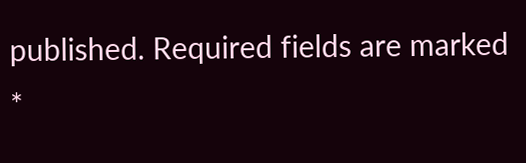published. Required fields are marked *